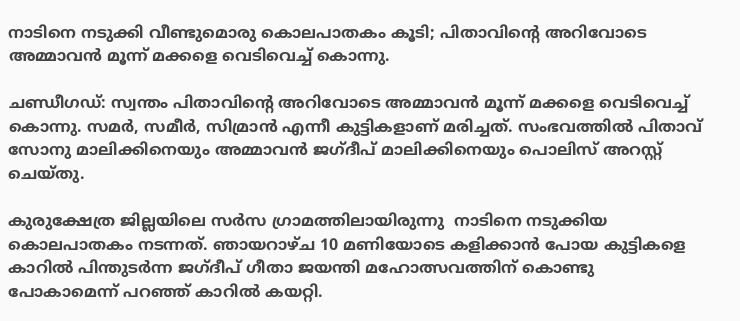നാടിനെ നടുക്കി വീണ്ടുമൊരു കൊലപാതകം കൂടി; പിതാവിന്‍റെ അറിവോടെ അമ്മാവന്‍ മൂന്ന് മക്കളെ വെടിവെച്ച്‌ കൊന്നു.

ചണ്ഡീഗഡ്: സ്വന്തം പിതാവിന്‍റെ അറിവോടെ അമ്മാവന്‍ മൂന്ന് മക്കളെ വെടിവെച്ച്‌ കൊന്നു. സമര്‍, സമീര്‍, സിമ്രാന്‍ ‍എന്നീ കുട്ടികളാണ് മരിച്ചത്. സംഭവത്തില്‍ പിതാവ് സോനു മാലിക്കിനെയും അമ്മാവന്‍ ജഗ്ദീപ് മാലിക്കിനെയും പൊലിസ് അറസ്റ്റ് ചെയ്തു.

കുരുക്ഷേത്ര ജില്ലയിലെ സര്‍സ ഗ്രാമത്തിലായിരുന്നു  നാടിനെ നടുക്കിയ കൊലപാതകം നടന്നത്. ഞായറാഴ്ച 10 മണിയോടെ കളിക്കാന്‍ പോയ കുട്ടികളെ കാറില്‍ പിന്തുടര്‍ന്ന ജഗ്ദീപ് ഗീതാ ജയന്തി മഹോത്സവത്തിന് കൊണ്ടു പോകാമെന്ന് പറഞ്ഞ് കാറില്‍ കയറ്റി.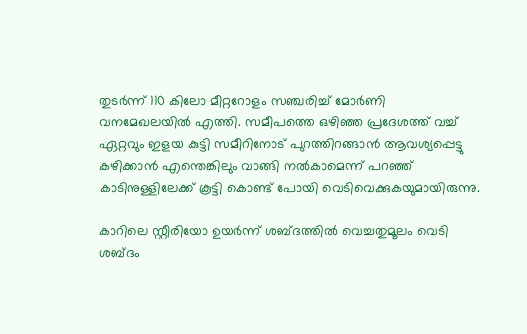തുടര്‍ന്ന് 110 കിലോ മീറ്ററോളം സഞ്ചരിച്ച്‌ മോര്‍ണി വനമേഖലയില്‍ എത്തി. സമീപത്തെ ഒഴിഞ്ഞ പ്രദേശത്ത് വച്ച്‌ ഏറ്റവും ഇളയ കുട്ടി സമീറിനോട് പുറത്തിറങ്ങാന്‍ ആവശ്യപ്പെട്ടു കഴിക്കാന്‍ എന്തെങ്കിലും വാങ്ങി നല്‍കാമെന്ന് പറഞ്ഞ് കാടിനുള്ളിലേക്ക് കൂട്ടി കൊണ്ട് പോയി വെടിവെക്കുകയുമായിരുന്നു.

കാറിലെ സ്റ്റീരിയോ ഉയര്‍ന്ന് ശബ്ദത്തില്‍ വെച്ചതുമൂലം വെടി ശബ്ദം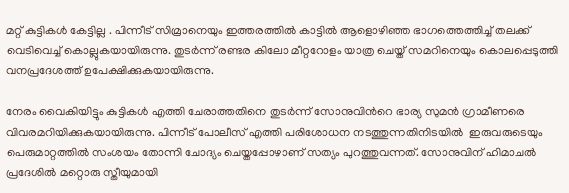മറ്റ് കുട്ടികള്‍ കേട്ടില്ല . പിന്നീട് സിമ്രാനെയും ഇത്തരത്തില്‍ കാട്ടില്‍ ആളൊഴിഞ്ഞ ഭാഗത്തെത്തിച്ച്‌ തലക്ക് വെടിവെച്ച്‌ കൊല്ലുകയായിരുന്നു. തുടര്‍ന്ന് രണ്ടര കിലോ മീറ്ററോളം യാത്ര ചെയ്ത് സമറിനെയും കൊലപ്പെടുത്തി വനപ്രദേശത്ത് ഉപേക്ഷിക്കുകയായിരുന്നു.

നേരം വൈകിയിട്ടും കുട്ടികള്‍ എത്തി ചേരാത്തതിനെ തുടര്‍ന്ന് സോനുവിന്‍റെ ഭാര്യ സുമന്‍ ഗ്രാമീണരെ വിവരമറിയിക്കുകയായിരുന്നു. പിന്നീട് പോലീസ് എത്തി പരിശോധന നടത്തുന്നതിനിടയില്‍  ഇരുവരുടെയും പെരുമാറ്റത്തില്‍ സംശയം തോന്നി ചോദ്യം ചെയ്തപ്പോഴാണ് സത്യം പുറത്തുവന്നത്. സോനുവിന് ഹിമാചല്‍ പ്രദേശില്‍ മറ്റൊരു സ്തീയുമായി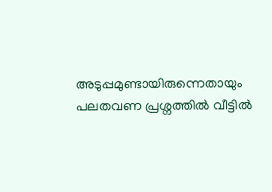അടുപ്പമുണ്ടായിരുന്നെതായും പലതവണ പ്രശ്നത്തില്‍ വീട്ടില്‍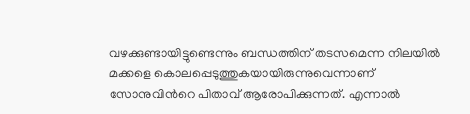വഴക്കുണ്ടായിട്ടുണ്ടെന്നും ബന്ധത്തിന് തടസമെന്ന നിലയില്‍ മക്കളെ കൊലപ്പെടുത്തുകയായിരുന്നുവെന്നാണ് സോനുവിന്‍റെ പിതാവ് ആരോപിക്കുന്നത്. എന്നാല്‍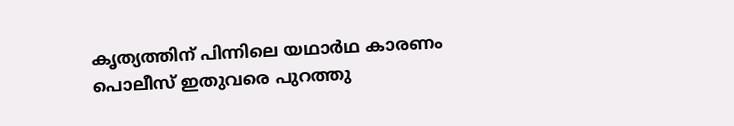കൃത്യത്തിന് പിന്നിലെ യഥാര്‍ഥ കാരണം പൊലീസ് ഇതുവരെ പുറത്തു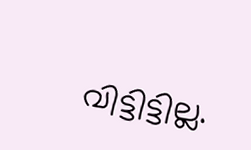വിട്ടിട്ടില്ല.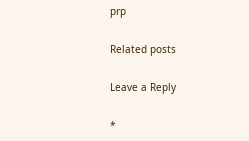prp

Related posts

Leave a Reply

*